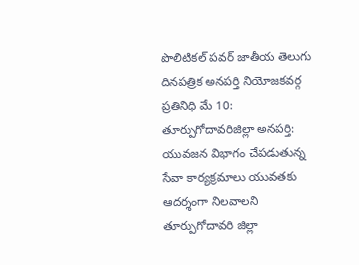పొలిటికల్ పవర్ జాతీయ తెలుగు దినపత్రిక అనపర్తి నియోజకవర్గ ప్రతినిధి మే 10:
తూర్పుగోదావరిజిల్లా అనపర్తి: యువజన విభాగం చేపడుతున్న సేవా కార్యక్రమాలు యువతకు ఆదర్శంగా నిలవాలని తూర్పుగోదావరి జిల్లా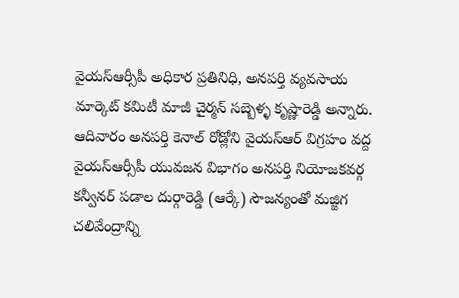వైయస్ఆర్సీపీ అధికార ప్రతినిధి, అనపర్తి వ్యవసాయ మార్కెట్ కమిటీ మాజీ చైర్మన్ సబ్బెళ్ళ కృష్ణారెడ్డి అన్నారు.
ఆదివారం అనపర్తి కెనాల్ రోడ్లోని వైయస్ఆర్ విగ్రహం వద్ద వైయస్ఆర్సీపీ యువజన విభాగం అనపర్తి నియోజకవర్గ కన్వీనర్ పడాల దుర్గారెడ్డి (ఆర్కే) సౌజన్యంతో మజ్జిగ చలివేంద్రాన్ని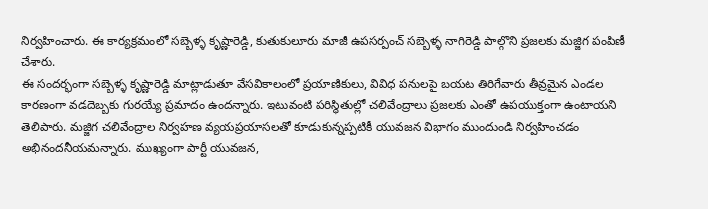నిర్వహించారు. ఈ కార్యక్రమంలో సబ్బెళ్ళ కృష్ణారెడ్డి, కుతుకులూరు మాజీ ఉపసర్పంచ్ సబ్బెళ్ళ నాగిరెడ్డి పాల్గొని ప్రజలకు మజ్జిగ పంపిణీ చేశారు.
ఈ సందర్భంగా సబ్బెళ్ళ కృష్ణారెడ్డి మాట్లాడుతూ వేసవికాలంలో ప్రయాణికులు, వివిధ పనులపై బయట తిరిగేవారు తీవ్రమైన ఎండల కారణంగా వడదెబ్బకు గురయ్యే ప్రమాదం ఉందన్నారు. ఇటువంటి పరిస్థితుల్లో చలివేంద్రాలు ప్రజలకు ఎంతో ఉపయుక్తంగా ఉంటాయని తెలిపారు. మజ్జిగ చలివేంద్రాల నిర్వహణ వ్యయప్రయాసలతో కూడుకున్నప్పటికీ యువజన విభాగం ముందుండి నిర్వహించడం అభినందనీయమన్నారు. ముఖ్యంగా పార్టీ యువజన,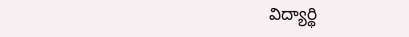విద్యార్థి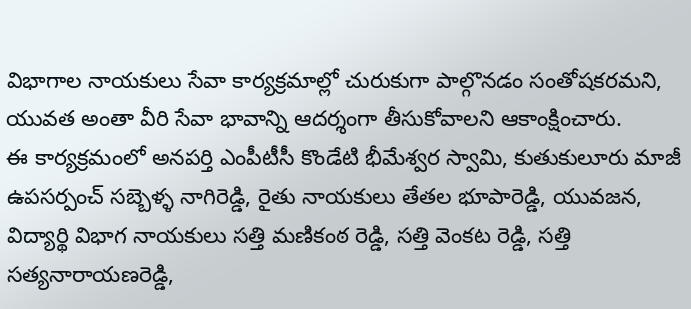విభాగాల నాయకులు సేవా కార్యక్రమాల్లో చురుకుగా పాల్గొనడం సంతోషకరమని, యువత అంతా వీరి సేవా భావాన్ని ఆదర్శంగా తీసుకోవాలని ఆకాంక్షించారు.
ఈ కార్యక్రమంలో అనపర్తి ఎంపీటీసీ కొండేటి భీమేశ్వర స్వామి, కుతుకులూరు మాజీ ఉపసర్పంచ్ సబ్బెళ్ళ నాగిరెడ్డి, రైతు నాయకులు తేతల భూపారెడ్డి, యువజన, విద్యార్థి విభాగ నాయకులు సత్తి మణికంఠ రెడ్డి, సత్తి వెంకట రెడ్డి, సత్తి సత్యనారాయణరెడ్డి,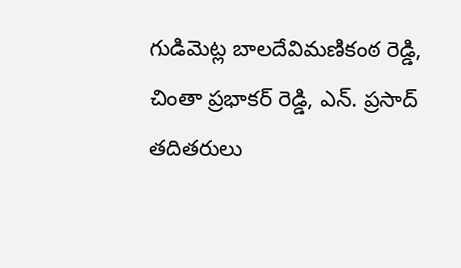గుడిమెట్ల బాలదేవిమణికంఠ రెడ్డి, చింతా ప్రభాకర్ రెడ్డి, ఎన్. ప్రసాద్ తదితరులు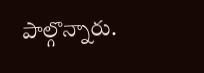పాల్గొన్నారు.